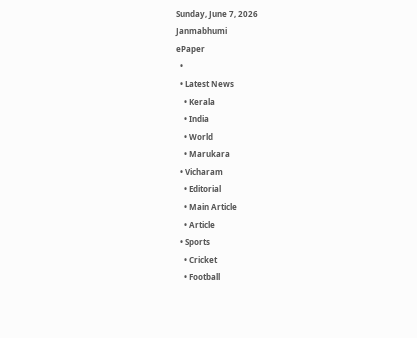Sunday, June 7, 2026
Janmabhumi
ePaper
  •
  • Latest News
    • Kerala
    • India
    • World
    • Marukara
  • Vicharam
    • Editorial
    • Main Article
    • Article
  • Sports
    • Cricket
    • Football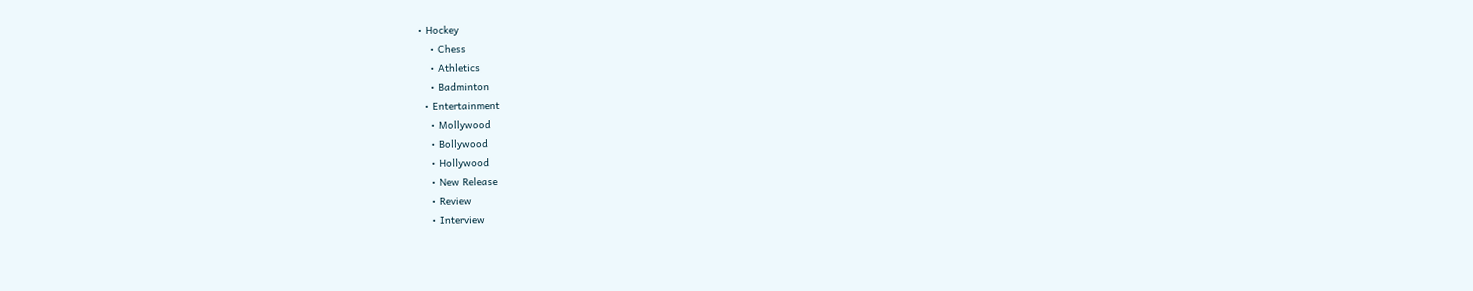• Hockey
    • Chess
    • Athletics
    • Badminton
  • Entertainment
    • Mollywood
    • Bollywood
    • Hollywood
    • New Release
    • Review
    • Interview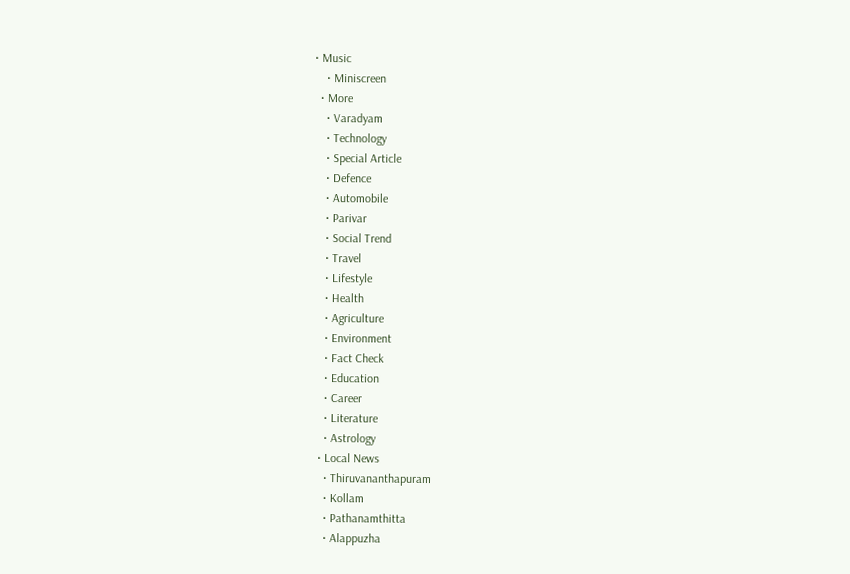• Music
    • Miniscreen
  • More
    • Varadyam
    • Technology
    • Special Article
    • Defence
    • Automobile
    • Parivar
    • Social Trend
    • Travel
    • Lifestyle
    • Health
    • Agriculture
    • Environment
    • Fact Check
    • Education
    • Career
    • Literature
    • Astrology
  • Local News
    • Thiruvananthapuram
    • Kollam
    • Pathanamthitta
    • Alappuzha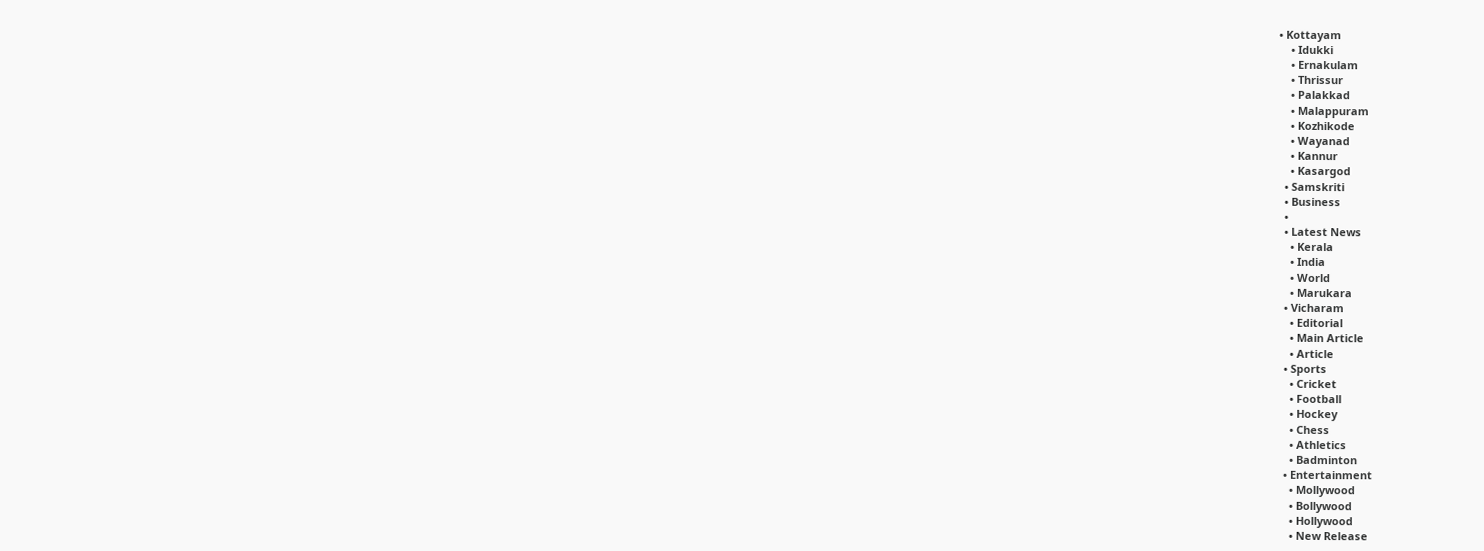• Kottayam
    • Idukki
    • Ernakulam
    • Thrissur
    • Palakkad
    • Malappuram
    • Kozhikode
    • Wayanad
    • Kannur
    • Kasargod
  • Samskriti
  • Business
  •
  • Latest News
    • Kerala
    • India
    • World
    • Marukara
  • Vicharam
    • Editorial
    • Main Article
    • Article
  • Sports
    • Cricket
    • Football
    • Hockey
    • Chess
    • Athletics
    • Badminton
  • Entertainment
    • Mollywood
    • Bollywood
    • Hollywood
    • New Release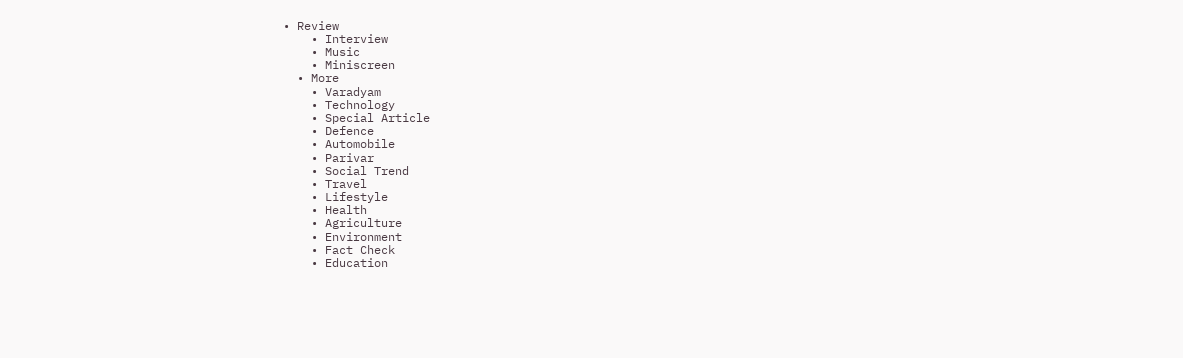• Review
    • Interview
    • Music
    • Miniscreen
  • More
    • Varadyam
    • Technology
    • Special Article
    • Defence
    • Automobile
    • Parivar
    • Social Trend
    • Travel
    • Lifestyle
    • Health
    • Agriculture
    • Environment
    • Fact Check
    • Education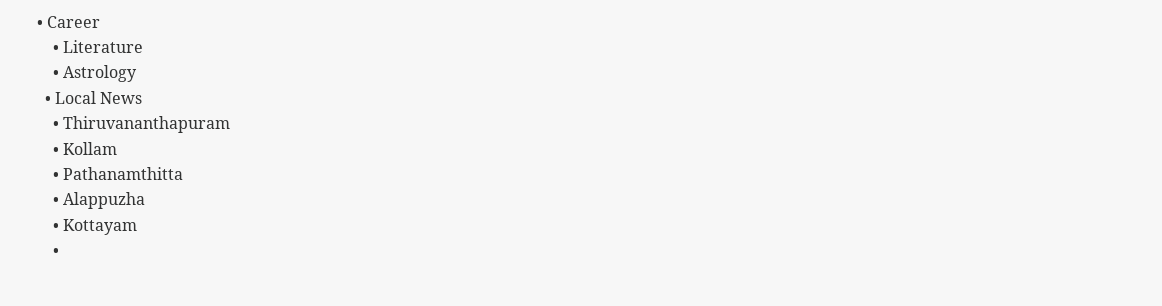• Career
    • Literature
    • Astrology
  • Local News
    • Thiruvananthapuram
    • Kollam
    • Pathanamthitta
    • Alappuzha
    • Kottayam
    •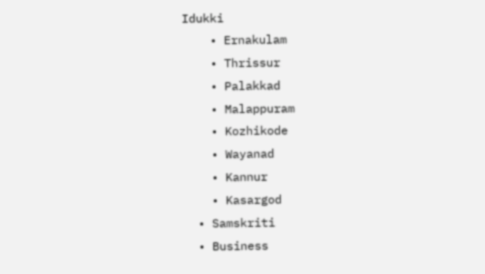Idukki
    • Ernakulam
    • Thrissur
    • Palakkad
    • Malappuram
    • Kozhikode
    • Wayanad
    • Kannur
    • Kasargod
  • Samskriti
  • Business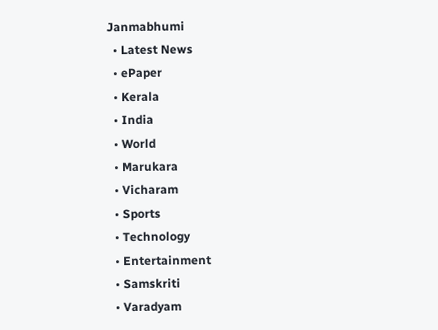Janmabhumi
  • Latest News
  • ePaper
  • Kerala
  • India
  • World
  • Marukara
  • Vicharam
  • Sports
  • Technology
  • Entertainment
  • Samskriti
  • Varadyam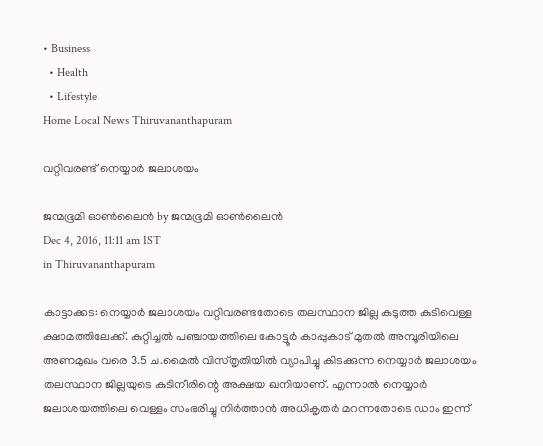• Business
  • Health
  • Lifestyle
Home Local News Thiruvananthapuram

വറ്റിവരണ്ട് നെയ്യാര്‍ ജലാശയം

ജന്മഭൂമി ഓണ്‍ലൈന്‍ by ജന്മഭൂമി ഓണ്‍ലൈന്‍
Dec 4, 2016, 11:11 am IST
in Thiruvananthapuram

കാട്ടാക്കട: നെയ്യാര്‍ ജലാശയം വറ്റിവരണ്ടതോടെ തലസ്ഥാന ജില്ല കടുത്ത കുടിവെള്ള ക്ഷാമത്തിലേക്ക്. കുറ്റിച്ചല്‍ പഞ്ചായത്തിലെ കോട്ടൂര്‍ കാപ്പുകാട് മുതല്‍ അമ്പൂരിയിലെ അണമുഖം വരെ 3.5 ച.മൈല്‍ വിസ്തൃതിയില്‍ വ്യാപിച്ചു കിടക്കുന്ന നെയ്യാര്‍ ജലാശയം തലസ്ഥാന ജില്ലയുടെ കുടിനീരിന്റെ അക്ഷയ ഖനിയാണ്. എന്നാല്‍ നെയ്യാര്‍ ജലാശയത്തിലെ വെള്ളം സംഭരിച്ചു നിര്‍ത്താന്‍ അധികൃതര്‍ മറന്നതോടെ ഡാം ഇന്ന്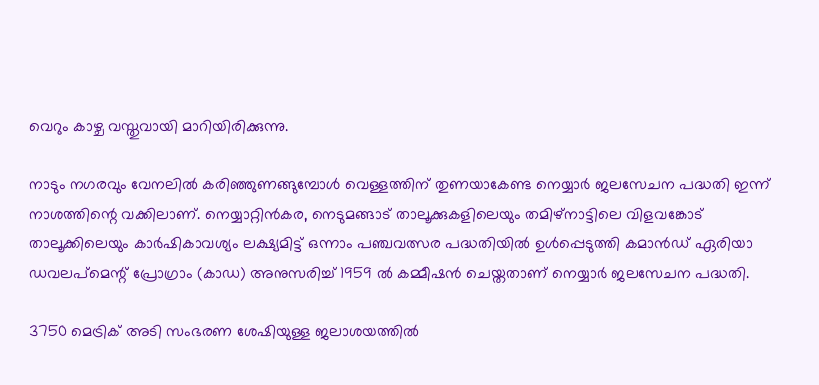വെറും കാഴ്ച വസ്തുവായി മാറിയിരിക്കുന്നു.

നാടും നഗരവും വേനലില്‍ കരിഞ്ഞുണങ്ങുമ്പോള്‍ വെള്ളത്തിന് തുണയാകേണ്ട നെയ്യാര്‍ ജലസേചന പദ്ധതി ഇന്ന് നാശത്തിന്റെ വക്കിലാണ്. നെയ്യാറ്റിന്‍കര, നെടുമങ്ങാട് താലൂക്കുകളിലെയും തമിഴ്‌നാട്ടിലെ വിളവങ്കോട് താലൂക്കിലെയും കാര്‍ഷികാവശ്യം ലക്ഷ്യമിട്ട് ഒന്നാം പഞ്ചവത്സര പദ്ധതിയില്‍ ഉള്‍പ്പെടുത്തി കമാന്‍ഡ് ഏരിയാ ഡവലപ്‌മെന്റ് പ്രോഗ്രാം (കാഡ) അനുസരിച്ച് 1959 ല്‍ കമ്മീഷന്‍ ചെയ്തതാണ് നെയ്യാര്‍ ജലസേചന പദ്ധതി.

3750 മെട്രിക് അടി സംഭരണ ശേഷിയുള്ള ജലാശയത്തില്‍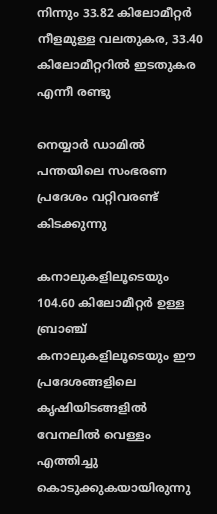നിന്നും 33.82 കിലോമീറ്റര്‍ നീളമുള്ള വലതുകര, 33.40 കിലോമീറ്ററില്‍ ഇടതുകര എന്നീ രണ്ടു

നെയ്യാര്‍ ഡാമില്‍ പന്തയിലെ സംഭരണ പ്രദേശം വറ്റിവരണ്ട് കിടക്കുന്നു

കനാലുകളിലൂടെയും 104.60 കിലോമീറ്റര്‍ ഉള്ള ബ്രാഞ്ച് കനാലുകളിലൂടെയും ഈ പ്രദേശങ്ങളിലെ കൃഷിയിടങ്ങളില്‍ വേനലില്‍ വെള്ളം എത്തിച്ചു കൊടുക്കുകയായിരുന്നു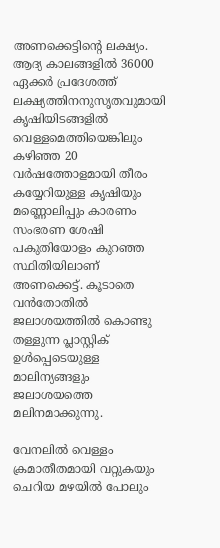അണക്കെട്ടിന്റെ ലക്ഷ്യം. ആദ്യ കാലങ്ങളില്‍ 36000 ഏക്കര്‍ പ്രദേശത്ത് ലക്ഷ്യത്തിനനുസൃതവുമായി കൃഷിയിടങ്ങളില്‍ വെള്ളമെത്തിയെങ്കിലും കഴിഞ്ഞ 20 വര്‍ഷത്തോളമായി തീരം കയ്യേറിയുള്ള കൃഷിയും മണ്ണൊലിപ്പും കാരണം സംഭരണ ശേഷി പകുതിയോളം കുറഞ്ഞ സ്ഥിതിയിലാണ് അണക്കെട്ട്. കൂടാതെ വന്‍തോതില്‍ ജലാശയത്തില്‍ കൊണ്ടു തള്ളുന്ന പ്ലാസ്റ്റിക് ഉള്‍പ്പെടെയുള്ള മാലിന്യങ്ങളും ജലാശയത്തെ മലിനമാക്കുന്നു.

വേനലില്‍ വെള്ളം ക്രമാതീതമായി വറ്റുകയും ചെറിയ മഴയില്‍ പോലും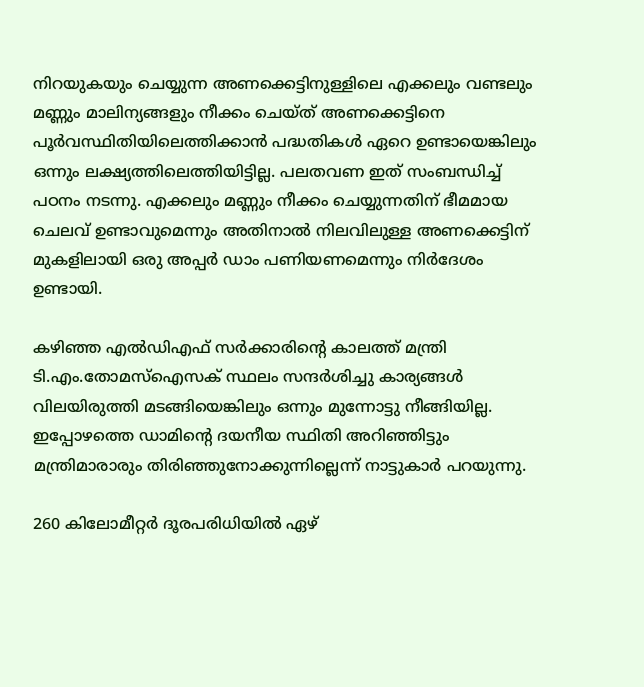നിറയുകയും ചെയ്യുന്ന അണക്കെട്ടിനുള്ളിലെ എക്കലും വണ്ടലും മണ്ണും മാലിന്യങ്ങളും നീക്കം ചെയ്ത് അണക്കെട്ടിനെ പൂര്‍വസ്ഥിതിയിലെത്തിക്കാന്‍ പദ്ധതികള്‍ ഏറെ ഉണ്ടായെങ്കിലും ഒന്നും ലക്ഷ്യത്തിലെത്തിയിട്ടില്ല. പലതവണ ഇത് സംബന്ധിച്ച് പഠനം നടന്നു. എക്കലും മണ്ണും നീക്കം ചെയ്യുന്നതിന് ഭീമമായ ചെലവ് ഉണ്ടാവുമെന്നും അതിനാല്‍ നിലവിലുള്ള അണക്കെട്ടിന് മുകളിലായി ഒരു അപ്പര്‍ ഡാം പണിയണമെന്നും നിര്‍ദേശം ഉണ്ടായി.

കഴിഞ്ഞ എല്‍ഡിഎഫ് സര്‍ക്കാരിന്റെ കാലത്ത് മന്ത്രി ടി.എം.തോമസ്‌ഐസക് സ്ഥലം സന്ദര്‍ശിച്ചു കാര്യങ്ങള്‍ വിലയിരുത്തി മടങ്ങിയെങ്കിലും ഒന്നും മുന്നോട്ടു നീങ്ങിയില്ല. ഇപ്പോഴത്തെ ഡാമിന്റെ ദയനീയ സ്ഥിതി അറിഞ്ഞിട്ടും മന്ത്രിമാരാരും തിരിഞ്ഞുനോക്കുന്നില്ലെന്ന് നാട്ടുകാര്‍ പറയുന്നു.

260 കിലോമീറ്റര്‍ ദൂരപരിധിയില്‍ ഏഴ്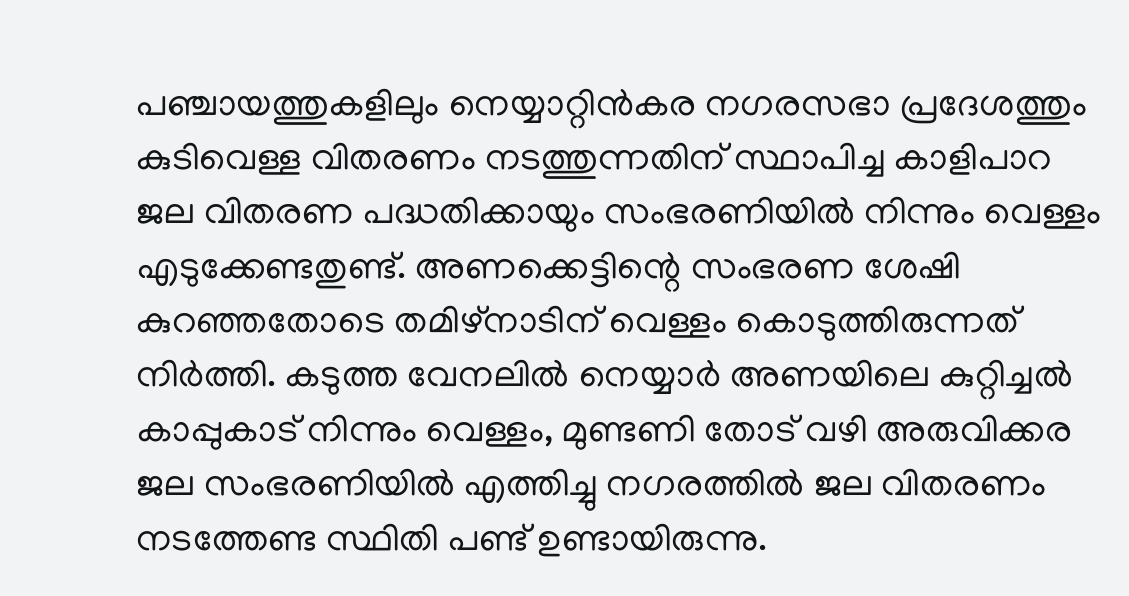പഞ്ചായത്തുകളിലും നെയ്യാറ്റിന്‍കര നഗരസഭാ പ്രദേശത്തും കുടിവെള്ള വിതരണം നടത്തുന്നതിന് സ്ഥാപിച്ച കാളിപാറ ജല വിതരണ പദ്ധതിക്കായും സംഭരണിയില്‍ നിന്നും വെള്ളം എടുക്കേണ്ടതുണ്ട്. അണക്കെട്ടിന്റെ സംഭരണ ശേഷി കുറഞ്ഞതോടെ തമിഴ്‌നാടിന് വെള്ളം കൊടുത്തിരുന്നത് നിര്‍ത്തി. കടുത്ത വേനലില്‍ നെയ്യാര്‍ അണയിലെ കുറ്റിച്ചല്‍ കാപ്പുകാട് നിന്നും വെള്ളം, മുണ്ടണി തോട് വഴി അരുവിക്കര ജല സംഭരണിയില്‍ എത്തിച്ചു നഗരത്തില്‍ ജല വിതരണം നടത്തേണ്ട സ്ഥിതി പണ്ട് ഉണ്ടായിരുന്നു.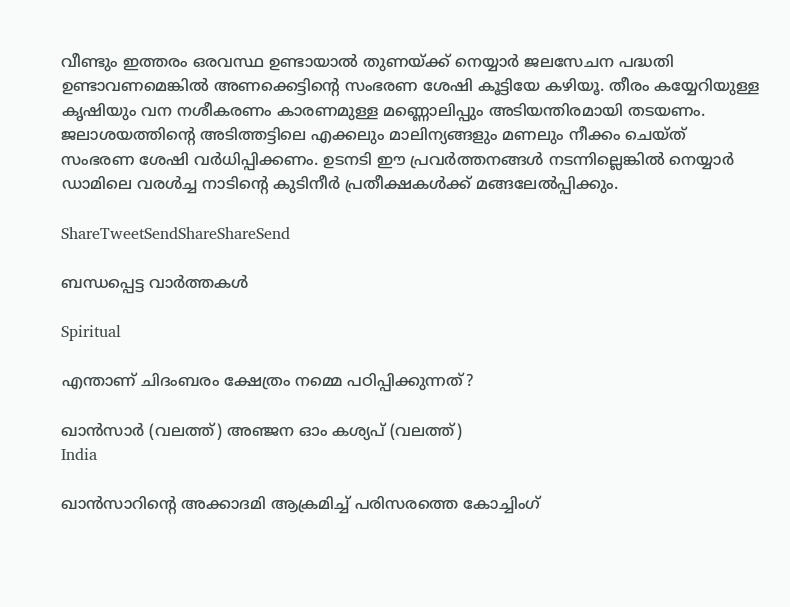വീണ്ടും ഇത്തരം ഒരവസ്ഥ ഉണ്ടായാല്‍ തുണയ്‌ക്ക് നെയ്യാര്‍ ജലസേചന പദ്ധതി ഉണ്ടാവണമെങ്കില്‍ അണക്കെട്ടിന്റെ സംഭരണ ശേഷി കൂട്ടിയേ കഴിയൂ. തീരം കയ്യേറിയുള്ള കൃഷിയും വന നശീകരണം കാരണമുള്ള മണ്ണൊലിപ്പും അടിയന്തിരമായി തടയണം. ജലാശയത്തിന്റെ അടിത്തട്ടിലെ എക്കലും മാലിന്യങ്ങളും മണലും നീക്കം ചെയ്ത് സംഭരണ ശേഷി വര്‍ധിപ്പിക്കണം. ഉടനടി ഈ പ്രവര്‍ത്തനങ്ങള്‍ നടന്നില്ലെങ്കില്‍ നെയ്യാര്‍ ഡാമിലെ വരള്‍ച്ച നാടിന്റെ കുടിനീര്‍ പ്രതീക്ഷകള്‍ക്ക് മങ്ങലേല്‍പ്പിക്കും.

ShareTweetSendShareShareSend

ബന്ധപ്പെട്ട വാര്‍ത്തകള്‍

Spiritual

എന്താണ് ചിദംബരം ക്ഷേത്രം നമ്മെ പഠിപ്പിക്കുന്നത്?

ഖാന്‍സാര്‍ (വലത്ത്) അ‌‌ഞ്ജന ഓം കശ്യപ് (വലത്ത്)
India

ഖാന്‍സാറിന്റെ അക്കാദമി ആക്രമിച്ച് പരിസരത്തെ കോച്ചിംഗ്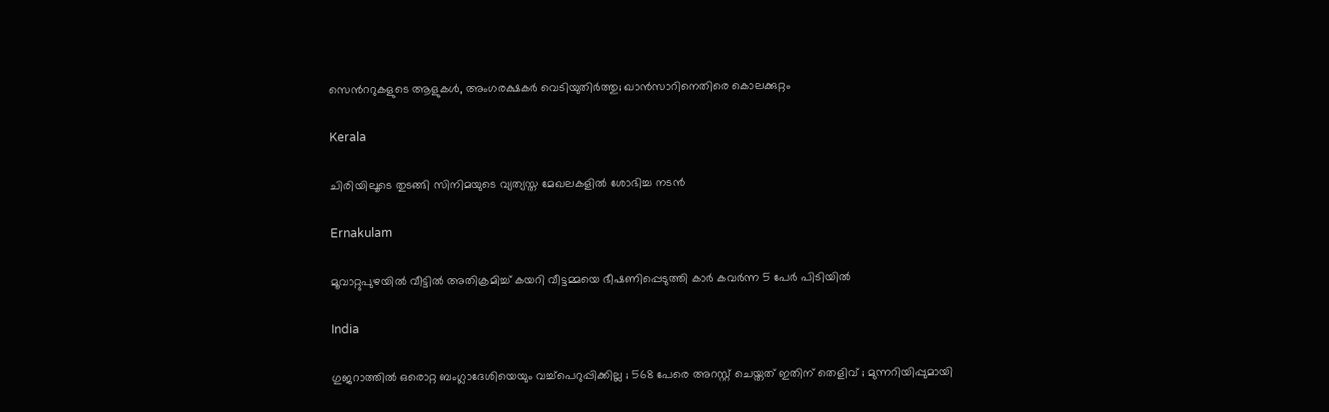സെന്‍ററുകളുടെ ആളുകള്‍, അംഗരക്ഷകര്‍ വെടിയുതിര്‍ത്തു; ഖാന്‍സാറിനെതിരെ കൊലക്കുറ്റം

Kerala

ചിരിയിലൂടെ തുടങ്ങി സിനിമയുടെ വ്യത്യസ്ത മേഖലകളില്‍ ശോഭിച്ച നടന്‍

Ernakulam

മൂവാറ്റുപുഴയിൽ വീട്ടിൽ അതിക്രമിച്ച് കയറി വീട്ടമ്മയെ ഭീഷണിപ്പെടുത്തി കാർ കവർന്ന 5 പേർ പിടിയിൽ

India

ഗുജറാത്തിൽ ഒരൊറ്റ ബംഗ്ലാദേശിയെയും വച്ച്പെറുപ്പിക്കില്ല ; 568 പേരെ അറസ്റ്റ് ചെയ്തത് ഇതിന് തെളിവ് ; മുന്നറിയിപ്പുമായി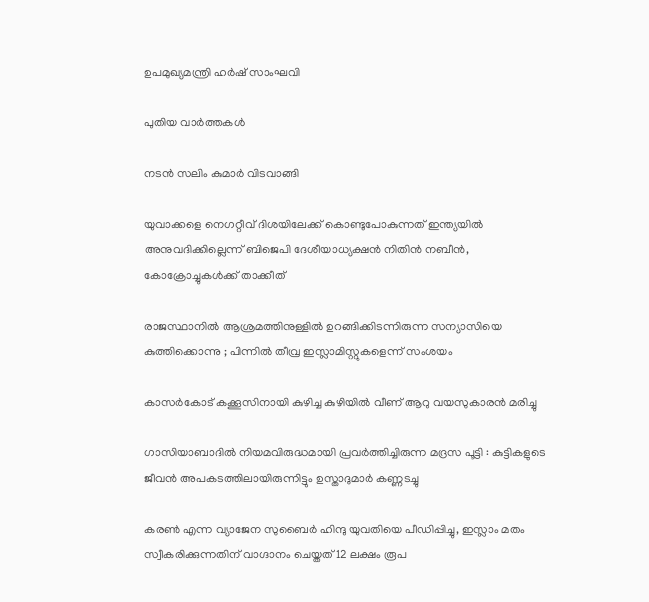ഉപമുഖ്യമന്ത്രി ഹർഷ് സാംഘവി

പുതിയ വാര്‍ത്തകള്‍

നടന്‍ സലിം കുമാര്‍ വിടവാങ്ങി

യുവാക്കളെ നെഗറ്റീവ് ദിശയിലേക്ക് കൊണ്ടുപോകുന്നത് ഇന്ത്യയില്‍ അനുവദിക്കില്ലെന്ന് ബിജെപി ദേശീയാധ്യക്ഷന്‍ നിതിന്‍ നബീന്‍, കോക്രോച്ചുകള്‍ക്ക് താക്കീത്

രാജസ്ഥാനിൽ ആശ്രമത്തിനുള്ളിൽ ഉറങ്ങിക്കിടന്നിരുന്ന സന്യാസിയെ കുത്തിക്കൊന്നു ; പിന്നിൽ തീവ്ര ഇസ്ലാമിസ്റ്റുകളെന്ന് സംശയം

കാസര്‍കോട് കക്കൂസിനായി കുഴിച്ച കുഴിയില്‍ വീണ് ആറു വയസുകാരന്‍ മരിച്ചു

ഗാസിയാബാദിൽ നിയമവിരുദ്ധമായി പ്രവർത്തിച്ചിരുന്ന മദ്രസ പൂട്ടി : കുട്ടികളുടെ ജീവൻ അപകടത്തിലായിരുന്നിട്ടും ഉസ്താദുമാർ കണ്ണടച്ചു

കരൺ എന്ന വ്യാജേന സുബൈർ ഹിന്ദു യുവതിയെ പീഡിപ്പിച്ചു, ഇസ്ലാം മതം സ്വീകരിക്കുന്നതിന് വാഗ്ദാനം ചെയ്തത് 12 ലക്ഷം രൂപ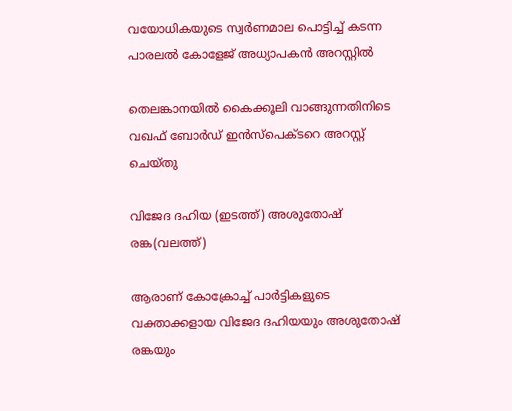വയോധികയുടെ സ്വര്‍ണമാല പൊട്ടിച്ച് കടന്ന പാരലല്‍ കോളേജ് അധ്യാപകന്‍ അറസ്റ്റില്‍

തെലങ്കാനയിൽ കൈക്കൂലി വാങ്ങുന്നതിനിടെ വഖഫ് ബോർഡ് ഇൻസ്പെക്ടറെ അറസ്റ്റ് ചെയ്തു

വിജേദ ദഹിയ (ഇടത്ത്) അശുതോഷ് രങ്ക(വലത്ത്)

ആരാണ് കോക്രോച്ച് പാര്‍ട്ടികളുടെ വക്താക്കളായ വിജേദ ദഹിയയും അശുതോഷ് രങ്കയും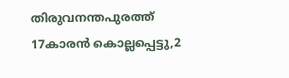തിരുവനന്തപുരത്ത് 17കാരന്‍ കൊല്ലപ്പെട്ടു,2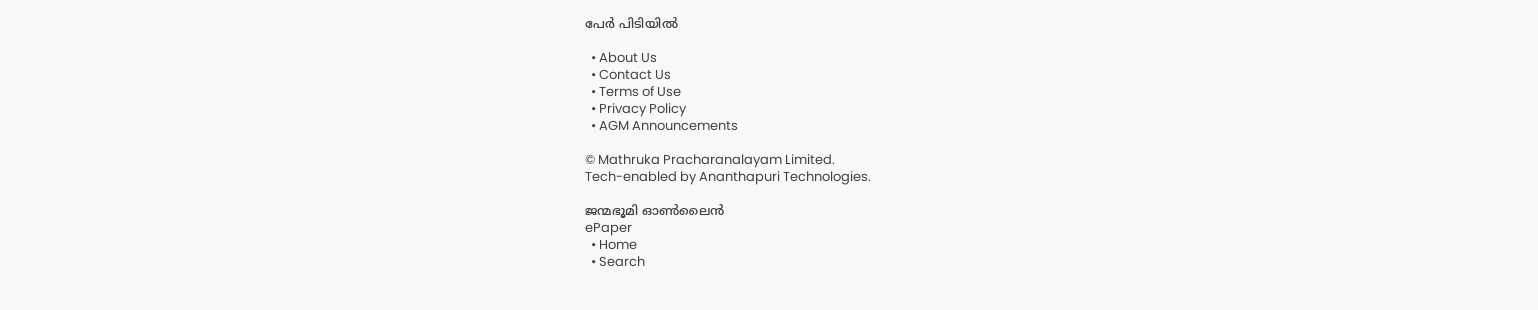പേര്‍ പിടിയില്‍

  • About Us
  • Contact Us
  • Terms of Use
  • Privacy Policy
  • AGM Announcements

© Mathruka Pracharanalayam Limited.
Tech-enabled by Ananthapuri Technologies.

ജന്മഭൂമി ഓണ്‍ലൈന്‍
ePaper
  • Home
  • Search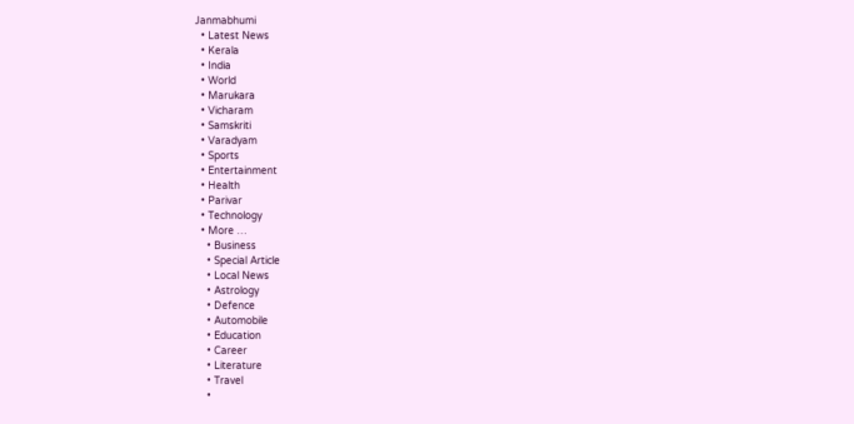Janmabhumi
  • Latest News
  • Kerala
  • India
  • World
  • Marukara
  • Vicharam
  • Samskriti
  • Varadyam
  • Sports
  • Entertainment
  • Health
  • Parivar
  • Technology
  • More …
    • Business
    • Special Article
    • Local News
    • Astrology
    • Defence
    • Automobile
    • Education
    • Career
    • Literature
    • Travel
    •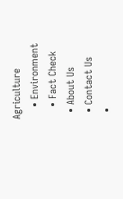Agriculture
    • Environment
    • Fact Check
  • About Us
  • Contact Us
  •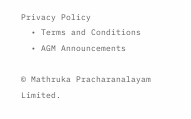Privacy Policy
  • Terms and Conditions
  • AGM Announcements

© Mathruka Pracharanalayam Limited.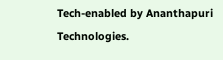Tech-enabled by Ananthapuri Technologies.